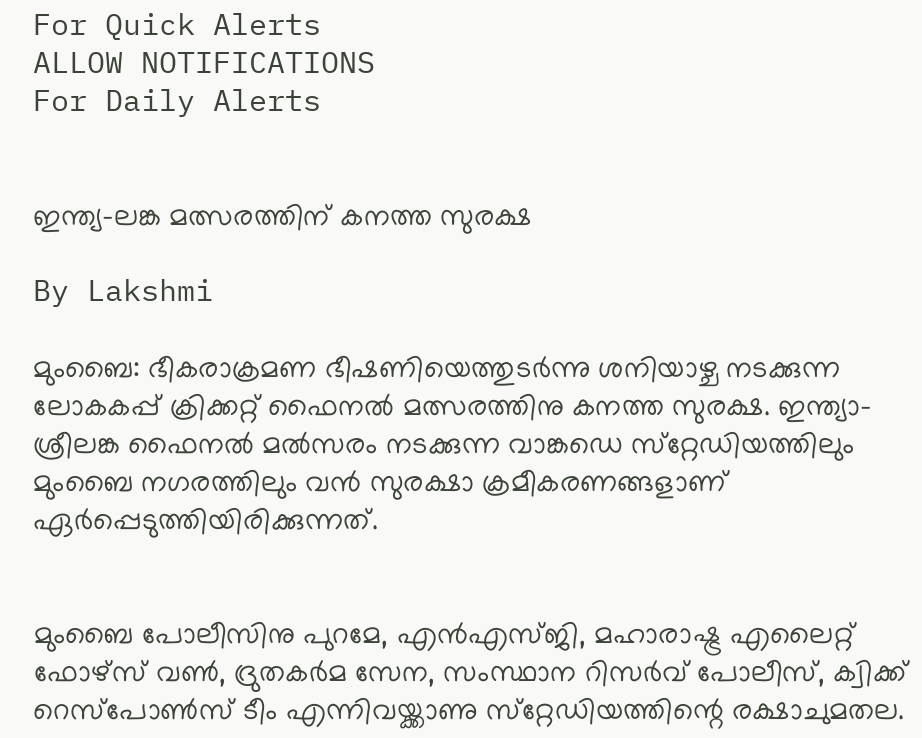For Quick Alerts
ALLOW NOTIFICATIONS
For Daily Alerts


ഇന്ത്യ-ലങ്ക മത്സരത്തിന് കനത്ത സുരക്ഷ

By Lakshmi

മുംബൈ: ഭീകരാക്രമണ ഭീഷണിയെത്തുടര്‍ന്നു ശനിയാഴ്ച നടക്കുന്ന ലോകകപ്പ് ക്രിക്കറ്റ് ഫൈനല്‍ മത്സരത്തിനു കനത്ത സുരക്ഷ. ഇന്ത്യാ-ശ്രീലങ്ക ഫൈനല്‍ മല്‍സരം നടക്കുന്ന വാങ്കഡെ സ്‌റ്റേഡിയത്തിലും മുംബൈ നഗരത്തിലും വന്‍ സുരക്ഷാ ക്രമീകരണങ്ങളാണ് ഏര്‍പ്പെടുത്തിയിരിക്കുന്നത്.


മുംബൈ പോലീസിനു പുറമേ, എന്‍എസ്ജി, മഹാരാഷ്ട്ര എലൈറ്റ് ഫോഴ്‌സ് വണ്‍, ദ്രുതകര്‍മ സേന, സംസ്ഥാന റിസര്‍വ് പോലീസ്, ക്വിക്ക് റെസ്‌പോണ്‍സ് ടീം എന്നിവയ്ക്കാണു സ്‌റ്റേഡിയത്തിന്റെ രക്ഷാചുമതല.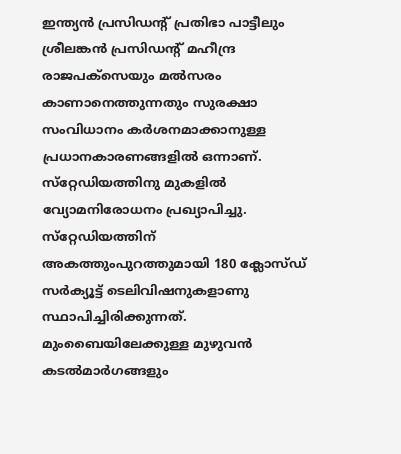ഇന്ത്യന്‍ പ്രസിഡന്റ് പ്രതിഭാ പാട്ടീലും ശ്രീലങ്കന്‍ പ്രസിഡന്റ് മഹീന്ദ്ര രാജപക്‌സെയും മല്‍സരം കാണാനെത്തുന്നതും സുരക്ഷാ സംവിധാനം കര്‍ശനമാക്കാനുള്ള പ്രധാനകാരണങ്ങളില്‍ ഒന്നാണ്. സ്‌റ്റേഡിയത്തിനു മുകളില്‍ വ്യോമനിരോധനം പ്രഖ്യാപിച്ചു. സ്‌റ്റേഡിയത്തിന് അകത്തുംപുറത്തുമായി 180 ക്ലോസ്ഡ് സര്‍ക്യൂട്ട് ടെലിവിഷനുകളാണു സ്ഥാപിച്ചിരിക്കുന്നത്. മുംബൈയിലേക്കുള്ള മുഴുവന്‍ കടല്‍മാര്‍ഗങ്ങളും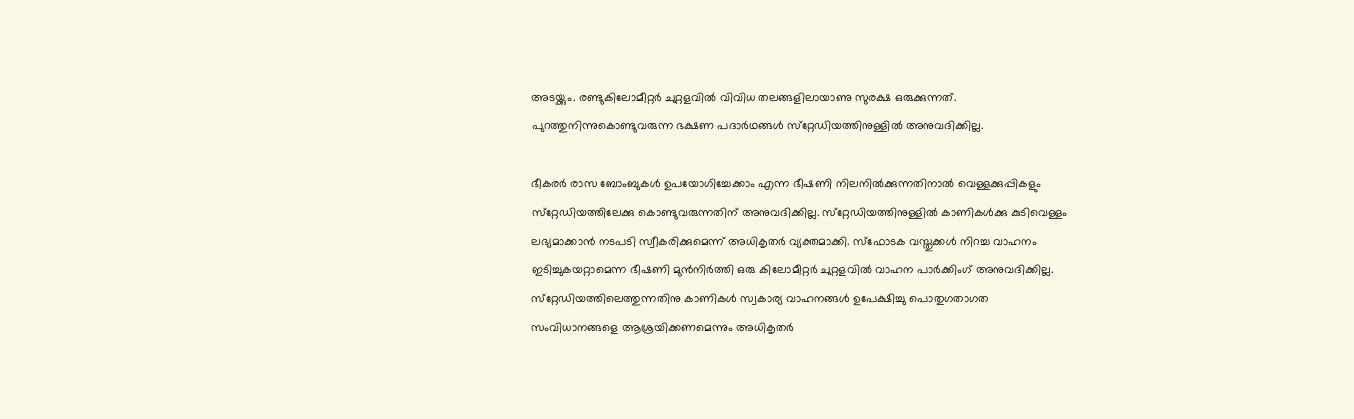അടയ്ക്കും. രണ്ടുകിലോമീറ്റര്‍ ചുറ്റളവില്‍ വിവിധ തലങ്ങളിലായാണു സുരക്ഷ ഒരുക്കുന്നത്. പുറത്തുനിന്നുകൊണ്ടുവരുന്ന ഭക്ഷണ പദാര്‍ഥങ്ങള്‍ സ്‌റ്റേഡിയത്തിനുള്ളില്‍ അനുവദിക്കില്ല.

ഭീകരര്‍ രാസ ബോംബുകള്‍ ഉപയോഗിച്ചേക്കാം എന്ന ഭീഷണി നിലനില്‍ക്കുന്നതിനാല്‍ വെള്ളക്കുപ്പികളും സ്‌റ്റേഡിയത്തിലേക്കു കൊണ്ടുവരുന്നതിന് അനുവദിക്കില്ല. സ്‌റ്റേഡിയത്തിനുള്ളില്‍ കാണികള്‍ക്കു കുടിവെള്ളം ലഭ്യമാക്കാന്‍ നടപടി സ്വീകരിക്കുമെന്ന് അധികൃതര്‍ വ്യക്തമാക്കി. സ്‌ഫോടക വസ്തുക്കള്‍ നിറച്ച വാഹനം ഇടിച്ചുകയറ്റാമെന്ന ഭീഷണി മുന്‍നിര്‍ത്തി ഒരു കിലോമീറ്റര്‍ ചുറ്റളവില്‍ വാഹന പാര്‍ക്കിംഗ് അനുവദിക്കില്ല. സ്‌റ്റേഡിയത്തിലെത്തുന്നതിനു കാണികള്‍ സ്വകാര്യ വാഹനങ്ങള്‍ ഉപേക്ഷിച്ചു പൊതുഗതാഗത സംവിധാനങ്ങളെ ആശ്രയിക്കണമെന്നും അധികൃതര്‍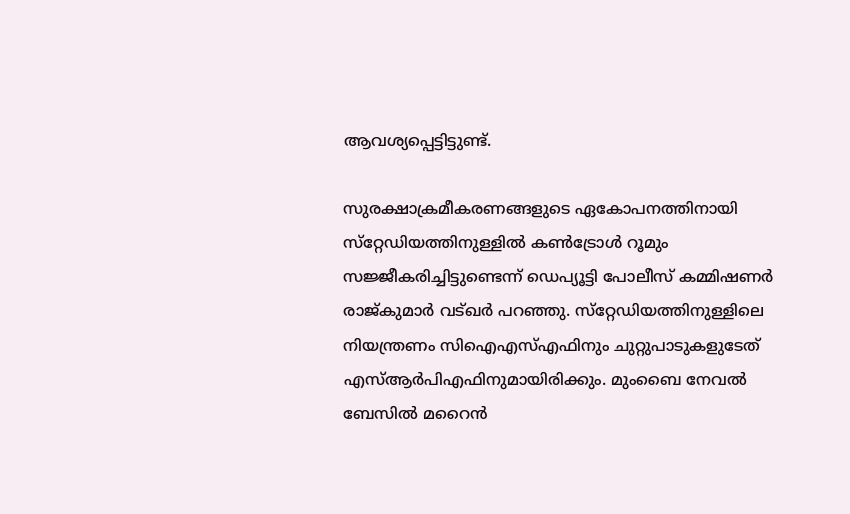ആവശ്യപ്പെട്ടിട്ടുണ്ട്.

സുരക്ഷാക്രമീകരണങ്ങളുടെ ഏകോപനത്തിനായി സ്‌റ്റേഡിയത്തിനുള്ളില്‍ കണ്‍ട്രോള്‍ റൂമും സജ്ജീകരിച്ചിട്ടുണ്ടെന്ന് ഡെപ്യൂട്ടി പോലീസ് കമ്മിഷണര്‍ രാജ്കുമാര്‍ വട്ഖര്‍ പറഞ്ഞു. സ്‌റ്റേഡിയത്തിനുള്ളിലെ നിയന്ത്രണം സിഐഎസ്എഫിനും ചുറ്റുപാടുകളുടേത് എസ്ആര്‍പിഎഫിനുമായിരിക്കും. മുംബൈ നേവല്‍ ബേസില്‍ മറൈന്‍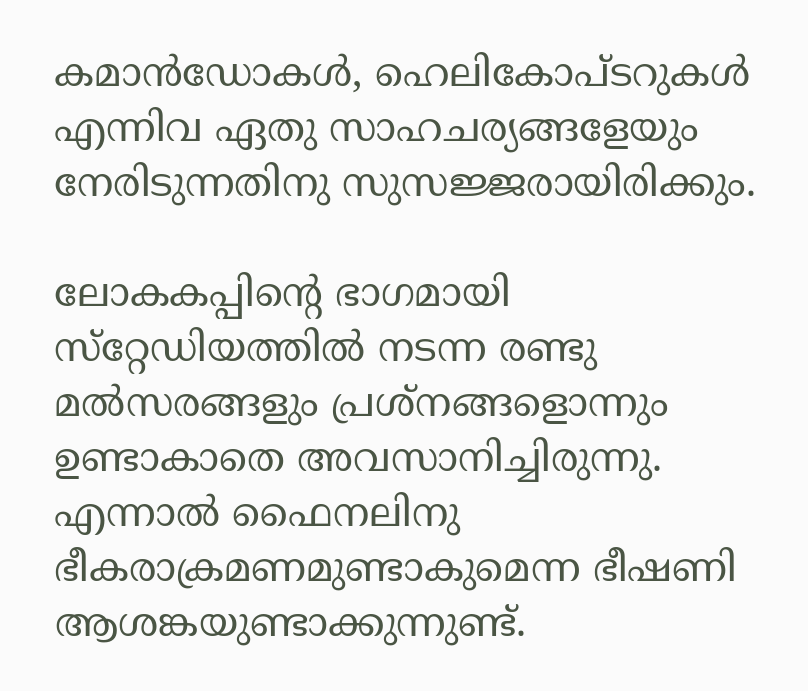കമാന്‍ഡോകള്‍, ഹെലികോപ്ടറുകള്‍ എന്നിവ ഏതു സാഹചര്യങ്ങളേയും നേരിടുന്നതിനു സുസജ്ജരായിരിക്കും.

ലോകകപ്പിന്റെ ഭാഗമായി സ്‌റ്റേഡിയത്തില്‍ നടന്ന രണ്ടു മല്‍സരങ്ങളും പ്രശ്‌നങ്ങളൊന്നും ഉണ്ടാകാതെ അവസാനിച്ചിരുന്നു. എന്നാല്‍ ഫൈനലിനു ഭീകരാക്രമണമുണ്ടാകുമെന്ന ഭീഷണി ആശങ്കയുണ്ടാക്കുന്നുണ്ട്.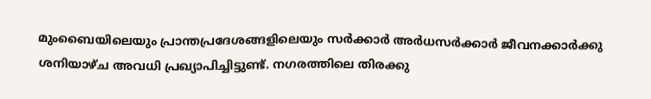മുംബൈയിലെയും പ്രാന്തപ്രദേശങ്ങളിലെയും സര്‍ക്കാര്‍ അര്‍ധസര്‍ക്കാര്‍ ജീവനക്കാര്‍ക്കു ശനിയാഴ്ച അവധി പ്രഖ്യാപിച്ചിട്ടുണ്ട്. നഗരത്തിലെ തിരക്കു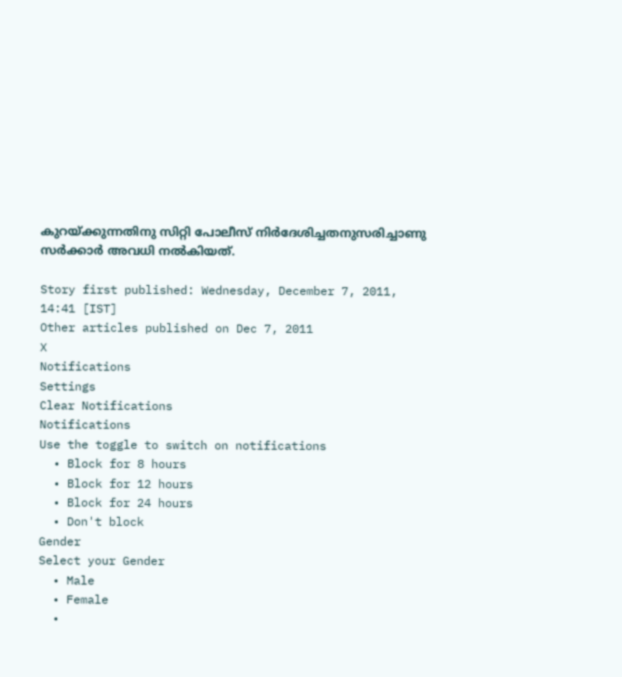കുറയ്ക്കുന്നതിനു സിറ്റി പോലീസ് നിര്‍ദേശിച്ചതനുസരിച്ചാണു സര്‍ക്കാര്‍ അവധി നല്‍കിയത്.

Story first published: Wednesday, December 7, 2011, 14:41 [IST]
Other articles published on Dec 7, 2011
X
Notifications
Settings
Clear Notifications
Notifications
Use the toggle to switch on notifications
  • Block for 8 hours
  • Block for 12 hours
  • Block for 24 hours
  • Don't block
Gender
Select your Gender
  • Male
  • Female
  •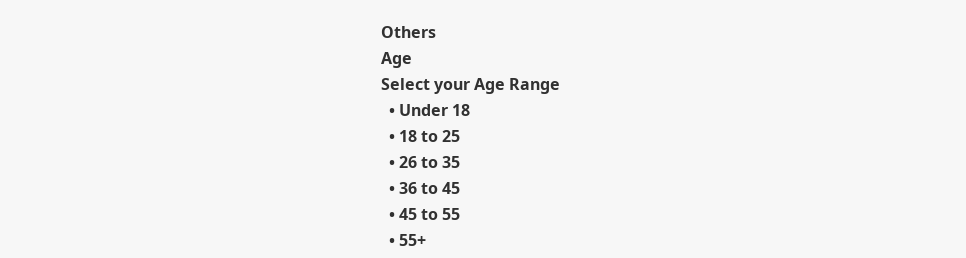Others
Age
Select your Age Range
  • Under 18
  • 18 to 25
  • 26 to 35
  • 36 to 45
  • 45 to 55
  • 55+